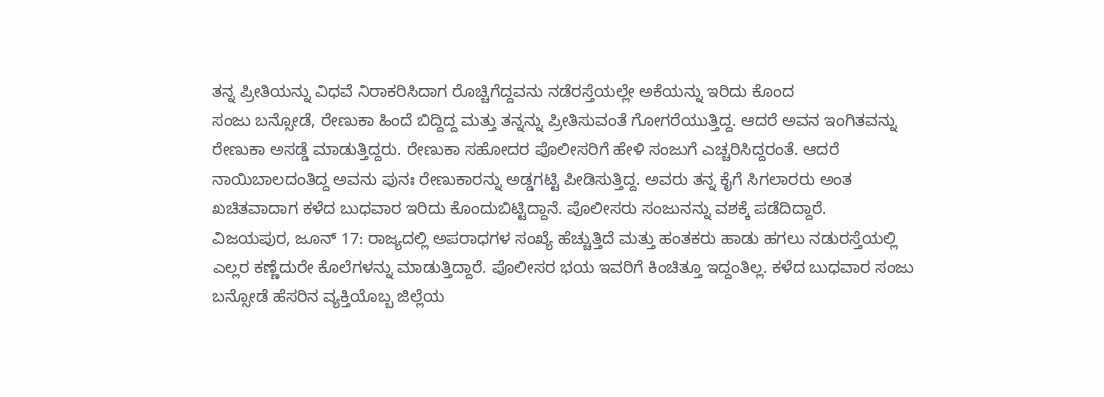ತನ್ನ ಪ್ರೀತಿಯನ್ನು ವಿಧವೆ ನಿರಾಕರಿಸಿದಾಗ ರೊಚ್ಚಿಗೆದ್ದವನು ನಡೆರಸ್ತೆಯಲ್ಲೇ ಅಕೆಯನ್ನು ಇರಿದು ಕೊಂದ
ಸಂಜು ಬನ್ಸೋಡೆ, ರೇಣುಕಾ ಹಿಂದೆ ಬಿದ್ದಿದ್ದ ಮತ್ತು ತನ್ನನ್ನು ಪ್ರೀತಿಸುವಂತೆ ಗೋಗರೆಯುತ್ತಿದ್ದ. ಆದರೆ ಅವನ ಇಂಗಿತವನ್ನು ರೇಣುಕಾ ಅಸಡ್ಡೆ ಮಾಡುತ್ತಿದ್ದರು. ರೇಣುಕಾ ಸಹೋದರ ಪೊಲೀಸರಿಗೆ ಹೇಳಿ ಸಂಜುಗೆ ಎಚ್ಚರಿಸಿದ್ದರಂತೆ. ಆದರೆ ನಾಯಿಬಾಲದಂತಿದ್ದ ಅವನು ಪುನಃ ರೇಣುಕಾರನ್ನು ಅಡ್ಡಗಟ್ಟಿ ಪೀಡಿಸುತ್ತಿದ್ದ. ಅವರು ತನ್ನ ಕೈಗೆ ಸಿಗಲಾರರು ಅಂತ ಖಚಿತವಾದಾಗ ಕಳೆದ ಬುಧವಾರ ಇರಿದು ಕೊಂದುಬಿಟ್ಟಿದ್ದಾನೆ. ಪೊಲೀಸರು ಸಂಜುನನ್ನು ವಶಕ್ಕೆ ಪಡೆದಿದ್ದಾರೆ.
ವಿಜಯಪುರ, ಜೂನ್ 17: ರಾಜ್ಯದಲ್ಲಿ ಅಪರಾಧಗಳ ಸಂಖ್ಯೆ ಹೆಚ್ಚುತ್ತಿದೆ ಮತ್ತು ಹಂತಕರು ಹಾಡು ಹಗಲು ನಡುರಸ್ತೆಯಲ್ಲಿ ಎಲ್ಲರ ಕಣ್ಣೆದುರೇ ಕೊಲೆಗಳನ್ನು ಮಾಡುತ್ತಿದ್ದಾರೆ. ಪೊಲೀಸರ ಭಯ ಇವರಿಗೆ ಕಿಂಚಿತ್ತೂ ಇದ್ದಂತಿಲ್ಲ. ಕಳೆದ ಬುಧವಾರ ಸಂಜು ಬನ್ಸೋಡೆ ಹೆಸರಿನ ವ್ಯಕ್ತಿಯೊಬ್ಬ ಜಿಲ್ಲೆಯ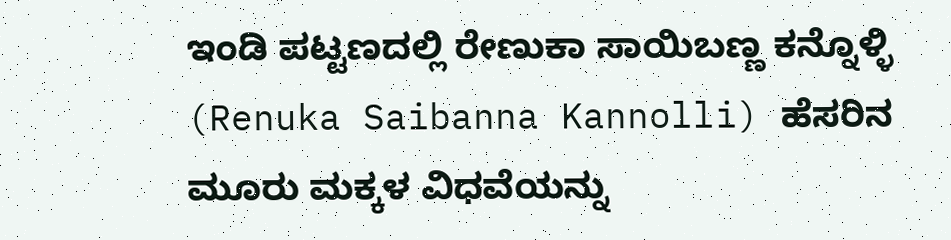ಇಂಡಿ ಪಟ್ಟಣದಲ್ಲಿ ರೇಣುಕಾ ಸಾಯಿಬಣ್ಣ ಕನ್ನೊಳ್ಳಿ (Renuka Saibanna Kannolli) ಹೆಸರಿನ ಮೂರು ಮಕ್ಕಳ ವಿಧವೆಯನ್ನು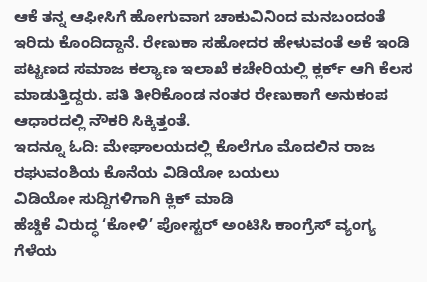ಆಕೆ ತನ್ನ ಆಫೀಸಿಗೆ ಹೋಗುವಾಗ ಚಾಕುವಿನಿಂದ ಮನಬಂದಂತೆ ಇರಿದು ಕೊಂದಿದ್ದಾನೆ. ರೇಣುಕಾ ಸಹೋದರ ಹೇಳುವಂತೆ ಅಕೆ ಇಂಡಿ ಪಟ್ಟಣದ ಸಮಾಜ ಕಲ್ಯಾಣ ಇಲಾಖೆ ಕಚೇರಿಯಲ್ಲಿ ಕ್ಲರ್ಕ್ ಆಗಿ ಕೆಲಸ ಮಾಡುತ್ತಿದ್ದರು. ಪತಿ ತೀರಿಕೊಂಡ ನಂತರ ರೇಣುಕಾಗೆ ಅನುಕಂಪ ಆಧಾರದಲ್ಲಿ ನೌಕರಿ ಸಿಕ್ಕಿತ್ತಂತೆ.
ಇದನ್ನೂ ಓದಿ: ಮೇಘಾಲಯದಲ್ಲಿ ಕೊಲೆಗೂ ಮೊದಲಿನ ರಾಜ ರಘುವಂಶಿಯ ಕೊನೆಯ ವಿಡಿಯೋ ಬಯಲು
ವಿಡಿಯೋ ಸುದ್ದಿಗಳಿಗಾಗಿ ಕ್ಲಿಕ್ ಮಾಡಿ
ಹೆಚ್ಡಿಕೆ ವಿರುದ್ಧ ‘ಕೋಳಿ’ ಪೋಸ್ಟರ್ ಅಂಟಿಸಿ ಕಾಂಗ್ರೆಸ್ ವ್ಯಂಗ್ಯ
ಗೆಳೆಯ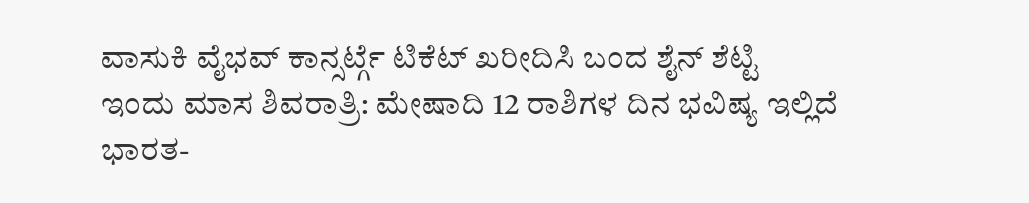ವಾಸುಕಿ ವೈಭವ್ ಕಾನ್ಸರ್ಟ್ಗೆ ಟಿಕೆಟ್ ಖರೀದಿಸಿ ಬಂದ ಶೈನ್ ಶೆಟ್ಟಿ
ಇಂದು ಮಾಸ ಶಿವರಾತ್ರಿ: ಮೇಷಾದಿ 12 ರಾಶಿಗಳ ದಿನ ಭವಿಷ್ಯ ಇಲ್ಲಿದೆ
ಭಾರತ-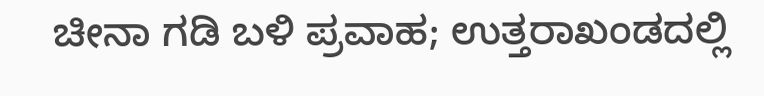ಚೀನಾ ಗಡಿ ಬಳಿ ಪ್ರವಾಹ; ಉತ್ತರಾಖಂಡದಲ್ಲಿ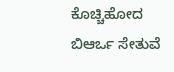ಕೊಚ್ಚಿಹೋದ ಬಿಆರ್ಒ ಸೇತುವೆ